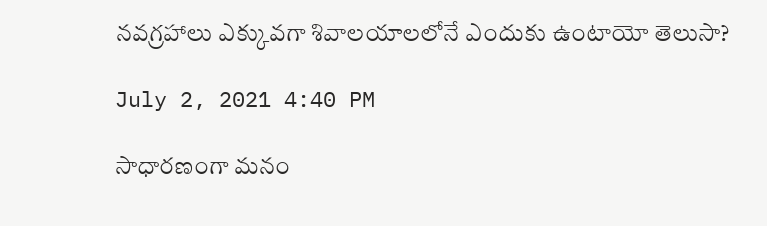నవగ్రహాలు ఎక్కువగా శివాలయాలలోనే ఎందుకు ఉంటాయో తెలుసా?

July 2, 2021 4:40 PM

సాధారణంగా మనం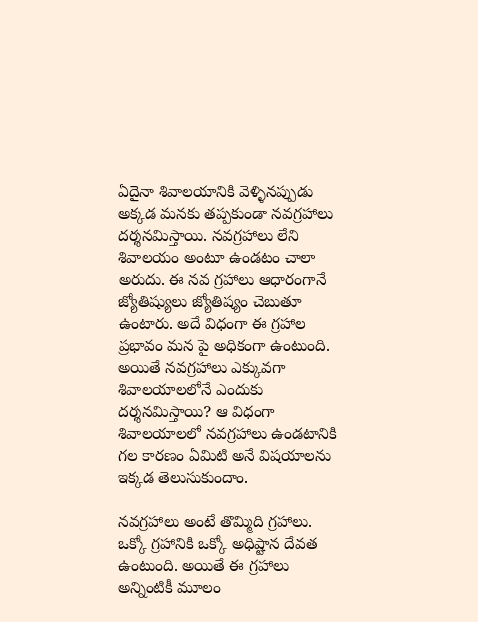ఏదైనా శివాలయానికి వెళ్ళినప్పుడు అక్కడ మనకు తప్పకుండా నవగ్రహాలు దర్శనమిస్తాయి. నవగ్రహాలు లేని శివాలయం అంటూ ఉండటం చాలా అరుదు. ఈ నవ గ్రహాలు ఆధారంగానే జ్యోతిష్యులు జ్యోతిష్యం చెబుతూ ఉంటారు. అదే విధంగా ఈ గ్రహాల ప్రభావం మన పై అధికంగా ఉంటుంది. అయితే నవగ్రహాలు ఎక్కువగా శివాలయాలలోనే ఎందుకు దర్శనమిస్తాయి? ఆ విధంగా శివాలయాలలో నవగ్రహాలు ఉండటానికి గల కారణం ఏమిటి అనే విషయాలను ఇక్కడ తెలుసుకుందాం.

నవగ్రహాలు అంటే తొమ్మిది గ్రహాలు. ఒక్కో గ్రహానికి ఒక్కో అధిష్టాన దేవత ఉంటుంది. అయితే ఈ గ్రహాలు అన్నింటికీ మూలం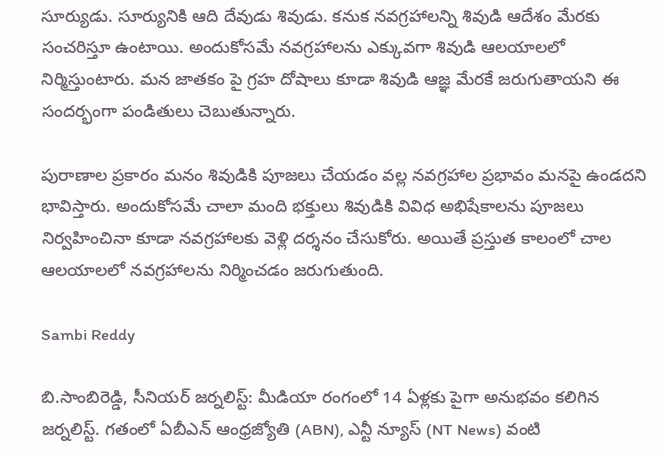సూర్యుడు. సూర్యునికి ఆది దేవుడు శివుడు. కనుక నవగ్రహాలన్ని శివుడి ఆదేశం మేరకు సంచరిస్తూ ఉంటాయి. అందుకోసమే నవగ్రహాలను ఎక్కువగా శివుడి ఆలయాలలో నిర్మిస్తుంటారు. మన జాతకం పై గ్రహ దోషాలు కూడా శివుడి ఆజ్ఞ మేరకే జరుగుతాయని ఈ సందర్భంగా పండితులు చెబుతున్నారు.

పురాణాల ప్రకారం మనం శివుడికి పూజలు చేయడం వల్ల నవగ్రహాల ప్రభావం మనపై ఉండదని భావిస్తారు. అందుకోసమే చాలా మంది భక్తులు శివుడికి వివిధ అభిషేకాలను పూజలు నిర్వహించినా కూడా నవగ్రహాలకు వెళ్లి దర్శనం చేసుకోరు. అయితే ప్రస్తుత కాలంలో చాల ఆలయాలలో నవగ్రహాలను నిర్మించడం జరుగుతుంది.

Sambi Reddy

బి.సాంబిరెడ్డి, సీనియర్ జర్నలిస్ట్: మీడియా రంగంలో 14 ఏళ్లకు పైగా అనుభవం కలిగిన జర్నలిస్ట్. గతంలో ఏబీఎన్ ఆంధ్ర‌జ్యోతి (ABN), ఎన్టీ న్యూస్ (NT News) వంటి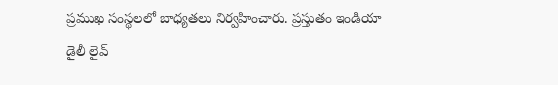ప్రముఖ సంస్థలలో బాధ్యతలు నిర్వహించారు. ప్రస్తుతం ఇండియా డైలీ లైవ్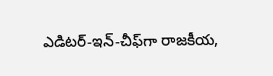ఎడిటర్-ఇన్-చీఫ్‌గా రాజకీయ,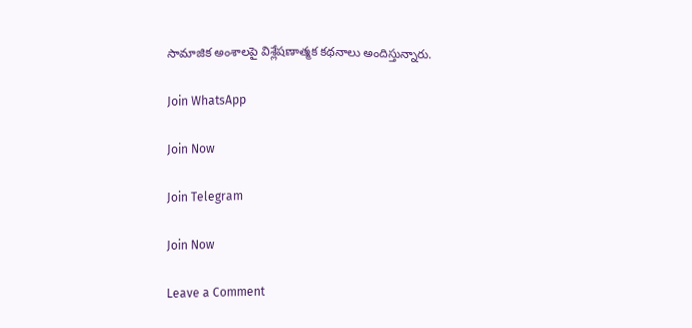సామాజిక అంశాలపై విశ్లేషణాత్మక కథనాలు అందిస్తున్నారు.

Join WhatsApp

Join Now

Join Telegram

Join Now

Leave a Comment